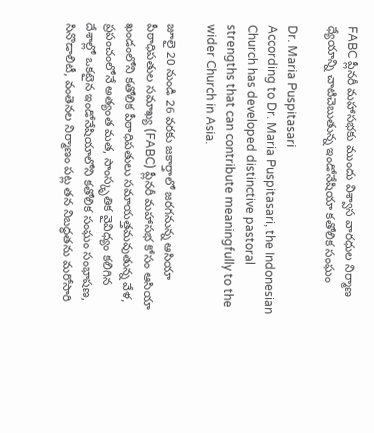FABC ప్లీనరీ మహాసభకు ముందు విశ్వాస వారధుల నిర్మాణ ధ్యేయాన్ని చాటిచెబుతున్న ఇండోనేషియా కతోలిక సంఘం

Dr. Maria Puspitasari
According to Dr. Maria Puspitasari, the Indonesian Church has developed distinctive pastoral strengths that can contribute meaningfully to the wider Church in Asia.

జూలై 20 నుండి 26 వరకు జకార్తాలో జరగనున్న ఆసియా పీఠాధిపతుల సమాఖ్య (FABC) ప్లీనరీ మహాసభ కోసం ఆసియా ఖండంలోని కతోలిక పీఠాధిపతులు సమాయత్తమవుతున్న వేళ, ప్రపంచంలోనే అత్యంత మత, సాంస్కృతిక వైవిధ్యం కలిగిన దేశాల్లో ఒకటైన ఇండోనేషియాలోని కతోలిక సంఘం సంభాషణ, సినొడాలిటీ, వంతెనల నిర్మాణం పట్ల తన నిబద్ధతను మరోసారి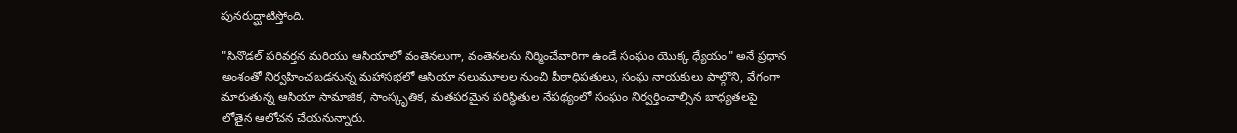పునరుద్ఘాటిస్తోంది.

"సినొడల్ పరివర్తన మరియు ఆసియాలో వంతెనలుగా, వంతెనలను నిర్మించేవారిగా ఉండే సంఘం యొక్క ధ్యేయం" అనే ప్రధాన అంశంతో నిర్వహించబడనున్న మహాసభలో ఆసియా నలుమూలల నుంచి పీఠాధిపతులు, సంఘ నాయకులు పాల్గొని, వేగంగా మారుతున్న ఆసియా సామాజిక, సాంస్కృతిక, మతపరమైన పరిస్థితుల నేపథ్యంలో సంఘం నిర్వర్తించాల్సిన బాధ్యతలపై లోతైన ఆలోచన చేయనున్నారు.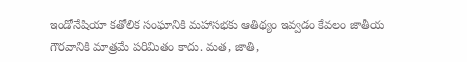ఇండోనేషియా కతోలిక సంఘానికి మహాసభకు ఆతిథ్యం ఇవ్వడం కేవలం జాతీయ గౌరవానికి మాత్రమే పరిమితం కాదు. మత, జాతి,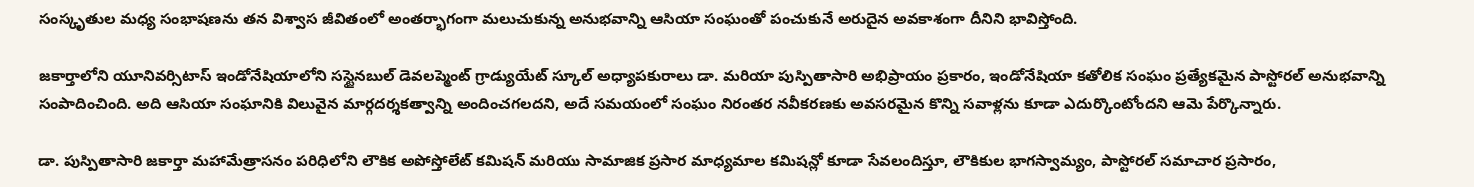సంస్కృతుల మధ్య సంభాషణను తన విశ్వాస జీవితంలో అంతర్భాగంగా మలుచుకున్న అనుభవాన్ని ఆసియా సంఘంతో పంచుకునే అరుదైన అవకాశంగా దీనిని భావిస్తోంది.

జకార్తాలోని యూనివర్సిటాస్ ఇండోనేషియాలోని సస్టైనబుల్ డెవలప్మెంట్ గ్రాడ్యుయేట్ స్కూల్ అధ్యాపకురాలు డా. మరియా పుస్పితాసారి అభిప్రాయం ప్రకారం, ఇండోనేషియా కతోలిక సంఘం ప్రత్యేకమైన పాస్టోరల్ అనుభవాన్ని సంపాదించింది. అది ఆసియా సంఘానికి విలువైన మార్గదర్శకత్వాన్ని అందించగలదని, అదే సమయంలో సంఘం నిరంతర నవీకరణకు అవసరమైన కొన్ని సవాళ్లను కూడా ఎదుర్కొంటోందని ఆమె పేర్కొన్నారు.

డా. పుస్పితాసారి జకార్తా మహామేత్రాసనం పరిధిలోని లౌకిక అపోస్తోలేట్ కమిషన్ మరియు సామాజిక ప్రసార మాధ్యమాల కమిషన్లో కూడా సేవలందిస్తూ, లౌకికుల భాగస్వామ్యం, పాస్టోరల్ సమాచార ప్రసారం,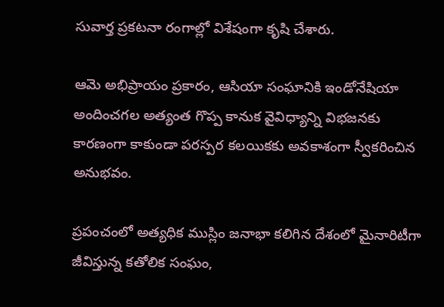సువార్త ప్రకటనా రంగాల్లో విశేషంగా కృషి చేశారు.

ఆమె అభిప్రాయం ప్రకారం, ఆసియా సంఘానికి ఇండోనేషియా అందించగల అత్యంత గొప్ప కానుక వైవిధ్యాన్ని విభజనకు కారణంగా కాకుండా పరస్పర కలయికకు అవకాశంగా స్వీకరించిన అనుభవం.

ప్రపంచంలో అత్యధిక ముస్లిం జనాభా కలిగిన దేశంలో మైనారిటీగా జీవిస్తున్న కతోలిక సంఘం,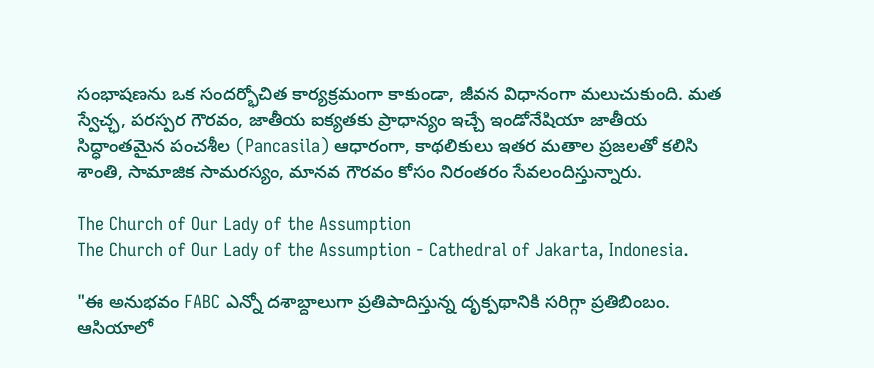సంభాషణను ఒక సందర్భోచిత కార్యక్రమంగా కాకుండా, జీవన విధానంగా మలుచుకుంది. మత స్వేచ్ఛ, పరస్పర గౌరవం, జాతీయ ఐక్యతకు ప్రాధాన్యం ఇచ్చే ఇండోనేషియా జాతీయ సిద్ధాంతమైన పంచశీల (Pancasila) ఆధారంగా, కాథలికులు ఇతర మతాల ప్రజలతో కలిసి శాంతి, సామాజిక సామరస్యం, మానవ గౌరవం కోసం నిరంతరం సేవలందిస్తున్నారు.

The Church of Our Lady of the Assumption
The Church of Our Lady of the Assumption - Cathedral of Jakarta, Indonesia.

"ఈ అనుభవం FABC ఎన్నో దశాబ్దాలుగా ప్రతిపాదిస్తున్న దృక్పథానికి సరిగ్గా ప్రతిబింబం. ఆసియాలో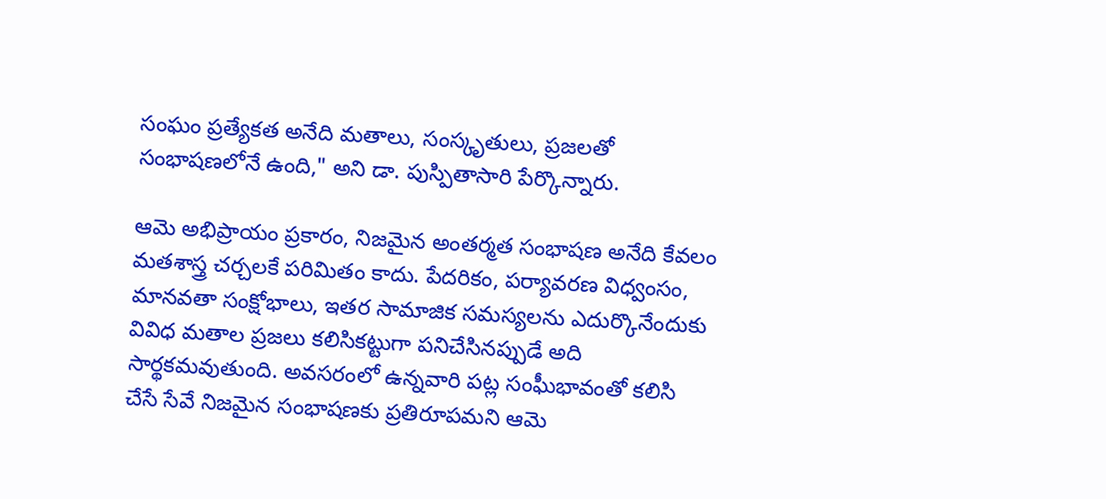సంఘం ప్రత్యేకత అనేది మతాలు, సంస్కృతులు, ప్రజలతో సంభాషణలోనే ఉంది," అని డా. పుస్పితాసారి పేర్కొన్నారు.

ఆమె అభిప్రాయం ప్రకారం, నిజమైన అంతర్మత సంభాషణ అనేది కేవలం మతశాస్త్ర చర్చలకే పరిమితం కాదు. పేదరికం, పర్యావరణ విధ్వంసం, మానవతా సంక్షోభాలు, ఇతర సామాజిక సమస్యలను ఎదుర్కొనేందుకు వివిధ మతాల ప్రజలు కలిసికట్టుగా పనిచేసినప్పుడే అది సార్థకమవుతుంది. అవసరంలో ఉన్నవారి పట్ల సంఘీభావంతో కలిసి చేసే సేవే నిజమైన సంభాషణకు ప్రతిరూపమని ఆమె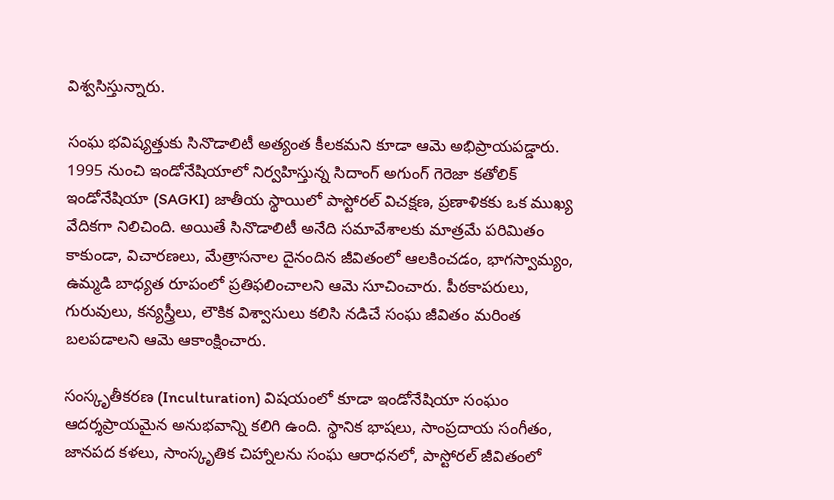విశ్వసిస్తున్నారు.

సంఘ భవిష్యత్తుకు సినొడాలిటీ అత్యంత కీలకమని కూడా ఆమె అభిప్రాయపడ్డారు. 1995 నుంచి ఇండోనేషియాలో నిర్వహిస్తున్న సిదాంగ్ అగుంగ్ గెరెజా కతోలిక్ ఇండోనేషియా (SAGKI) జాతీయ స్థాయిలో పాస్టోరల్ విచక్షణ, ప్రణాళికకు ఒక ముఖ్య వేదికగా నిలిచింది. అయితే సినొడాలిటీ అనేది సమావేశాలకు మాత్రమే పరిమితం కాకుండా, విచారణలు, మేత్రాసనాల దైనందిన జీవితంలో ఆలకించడం, భాగస్వామ్యం, ఉమ్మడి బాధ్యత రూపంలో ప్రతిఫలించాలని ఆమె సూచించారు. పీఠకాపరులు, గురువులు, కన్యస్త్రీలు, లౌకిక విశ్వాసులు కలిసి నడిచే సంఘ జీవితం మరింత బలపడాలని ఆమె ఆకాంక్షించారు.

సంస్కృతీకరణ (Inculturation) విషయంలో కూడా ఇండోనేషియా సంఘం ఆదర్శప్రాయమైన అనుభవాన్ని కలిగి ఉంది. స్థానిక భాషలు, సాంప్రదాయ సంగీతం, జానపద కళలు, సాంస్కృతిక చిహ్నాలను సంఘ ఆరాధనలో, పాస్టోరల్ జీవితంలో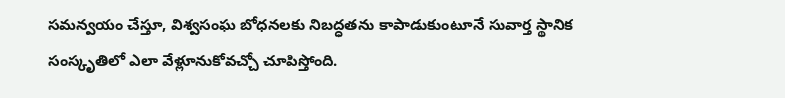సమన్వయం చేస్తూ, విశ్వసంఘ బోధనలకు నిబద్ధతను కాపాడుకుంటూనే సువార్త స్థానిక సంస్కృతిలో ఎలా వేళ్లూనుకోవచ్చో చూపిస్తోంది.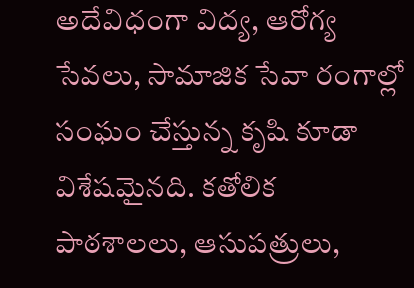అదేవిధంగా విద్య, ఆరోగ్య సేవలు, సామాజిక సేవా రంగాల్లో సంఘం చేస్తున్న కృషి కూడా విశేషమైనది. కతోలిక పాఠశాలలు, ఆసుపత్రులు,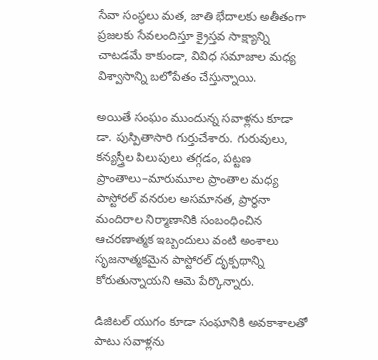సేవా సంస్థలు మత, జాతి భేదాలకు అతీతంగా ప్రజలకు సేవలందిస్తూ క్రైస్తవ సాక్ష్యాన్ని చాటడమే కాకుండా, వివిధ సమాజాల మధ్య విశ్వాసాన్ని బలోపేతం చేస్తున్నాయి.

అయితే సంఘం ముందున్న సవాళ్లను కూడా డా. పుస్పితాసారి గుర్తుచేశారు. గురువులు, కన్యస్త్రీల పిలుపులు తగ్గడం, పట్టణ ప్రాంతాలు–మారుమూల ప్రాంతాల మధ్య పాస్టోరల్ వనరుల అసమానత, ప్రార్థనా మందిరాల నిర్మాణానికి సంబంధించిన ఆచరణాత్మక ఇబ్బందులు వంటి అంశాలు సృజనాత్మకమైన పాస్టోరల్ దృక్పథాన్ని కోరుతున్నాయని ఆమె పేర్కొన్నారు.

డిజిటల్ యుగం కూడా సంఘానికి అవకాశాలతో పాటు సవాళ్లను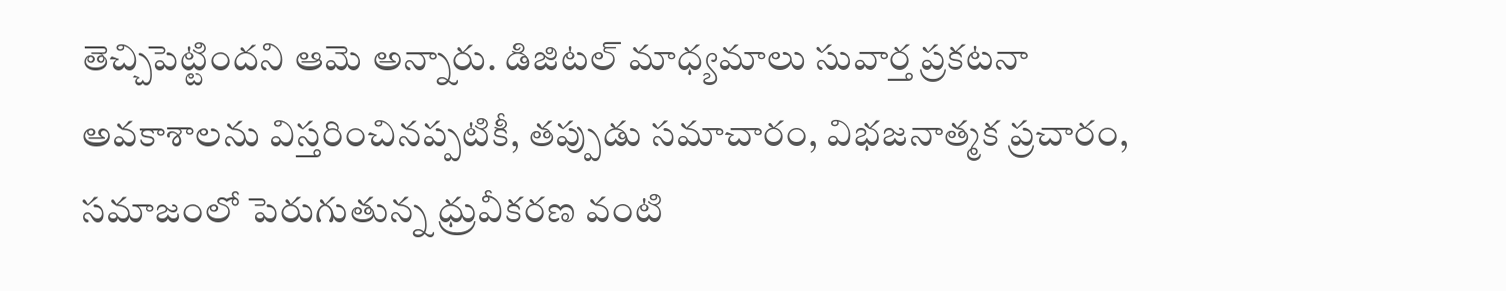తెచ్చిపెట్టిందని ఆమె అన్నారు. డిజిటల్ మాధ్యమాలు సువార్త ప్రకటనా అవకాశాలను విస్తరించినప్పటికీ, తప్పుడు సమాచారం, విభజనాత్మక ప్రచారం, సమాజంలో పెరుగుతున్న ధ్రువీకరణ వంటి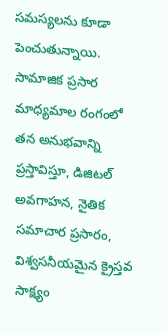సమస్యలను కూడా పెంచుతున్నాయి. సామాజిక ప్రసార మాధ్యమాల రంగంలో తన అనుభవాన్ని ప్రస్తావిస్తూ, డిజిటల్ అవగాహన, నైతిక సమాచార ప్రసారం, విశ్వసనీయమైన క్రైస్తవ సాక్ష్యం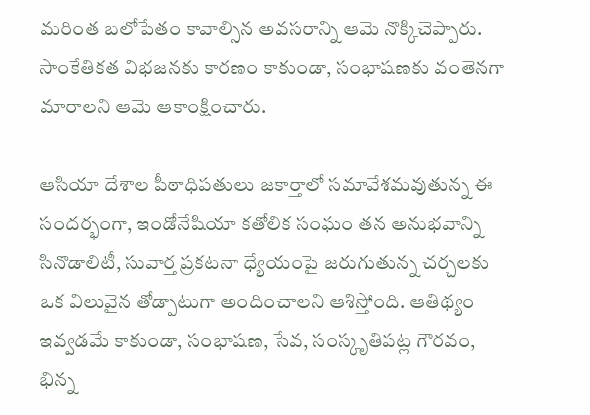మరింత బలోపేతం కావాల్సిన అవసరాన్ని ఆమె నొక్కిచెప్పారు. సాంకేతికత విభజనకు కారణం కాకుండా, సంభాషణకు వంతెనగా మారాలని ఆమె ఆకాంక్షించారు.

ఆసియా దేశాల పీఠాధిపతులు జకార్తాలో సమావేశమవుతున్న ఈ సందర్భంగా, ఇండోనేషియా కతోలిక సంఘం తన అనుభవాన్ని సినొడాలిటీ, సువార్త ప్రకటనా ధ్యేయంపై జరుగుతున్న చర్చలకు ఒక విలువైన తోడ్పాటుగా అందించాలని ఆశిస్తోంది. ఆతిథ్యం ఇవ్వడమే కాకుండా, సంభాషణ, సేవ, సంస్కృతిపట్ల గౌరవం, భిన్న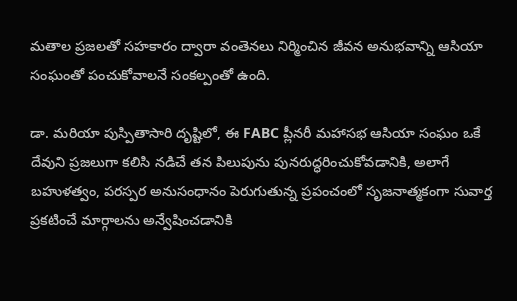మతాల ప్రజలతో సహకారం ద్వారా వంతెనలు నిర్మించిన జీవన అనుభవాన్ని ఆసియా సంఘంతో పంచుకోవాలనే సంకల్పంతో ఉంది.

డా. మరియా పుస్పితాసారి దృష్టిలో, ఈ FABC ప్లీనరీ మహాసభ ఆసియా సంఘం ఒకే దేవుని ప్రజలుగా కలిసి నడిచే తన పిలుపును పునరుద్ధరించుకోవడానికి, అలాగే బహుళత్వం, పరస్పర అనుసంధానం పెరుగుతున్న ప్రపంచంలో సృజనాత్మకంగా సువార్త ప్రకటించే మార్గాలను అన్వేషించడానికి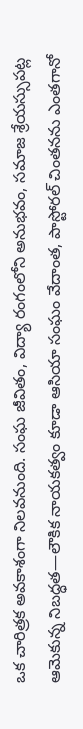ఒక చారిత్రక అవకాశంగా నిలవనుంది. సంఘ జీవితం, విద్యా రంగంలోని అనుభవం, సమాజ శ్రేయస్సుపట్ల ఆమెకున్న నిబద్ధత—లౌకిక నాయకత్వం కూడా ఆసియా సంఘం వేదాంత, పాస్టోరల్ చింతనను ఎంతగానో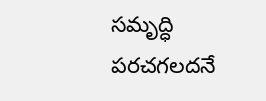సమృద్ధి పరచగలదనే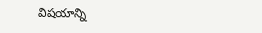విషయాన్ని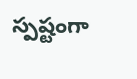స్పష్టంగా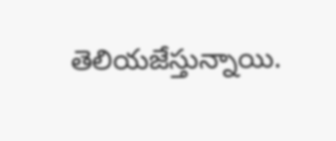తెలియజేస్తున్నాయి.